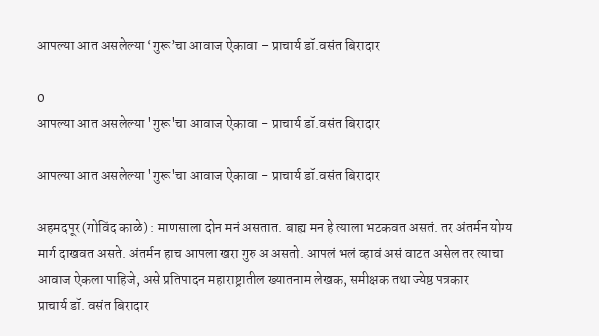आपल्या आत असलेल्या ‘गुरू’चा आवाज ऐकावा – प्राचार्य डॉ.वसंत बिरादार

0
आपल्या आत असलेल्या 'गुरू'चा आवाज ऐकावा - प्राचार्य डॉ.वसंत बिरादार

आपल्या आत असलेल्या 'गुरू'चा आवाज ऐकावा - प्राचार्य डॉ.वसंत बिरादार

अहमदपूर (गोविंद काळे) : माणसाला दोन मनं असतात. बाह्य मन हे त्याला भटकवत असतं. तर अंतर्मन योग्य मार्ग दाखवत असते. अंतर्मन हाच आपला खरा गुरु अ असतो. आपलं भलं व्हावं असं वाटत असेल तर त्याचा आवाज ऐकला पाहिजे, असे प्रतिपादन महाराष्ट्रातील ख्यातनाम लेखक, समीक्षक तथा ज्येष्ठ पत्रकार
प्राचार्य डॉ. वसंत बिरादार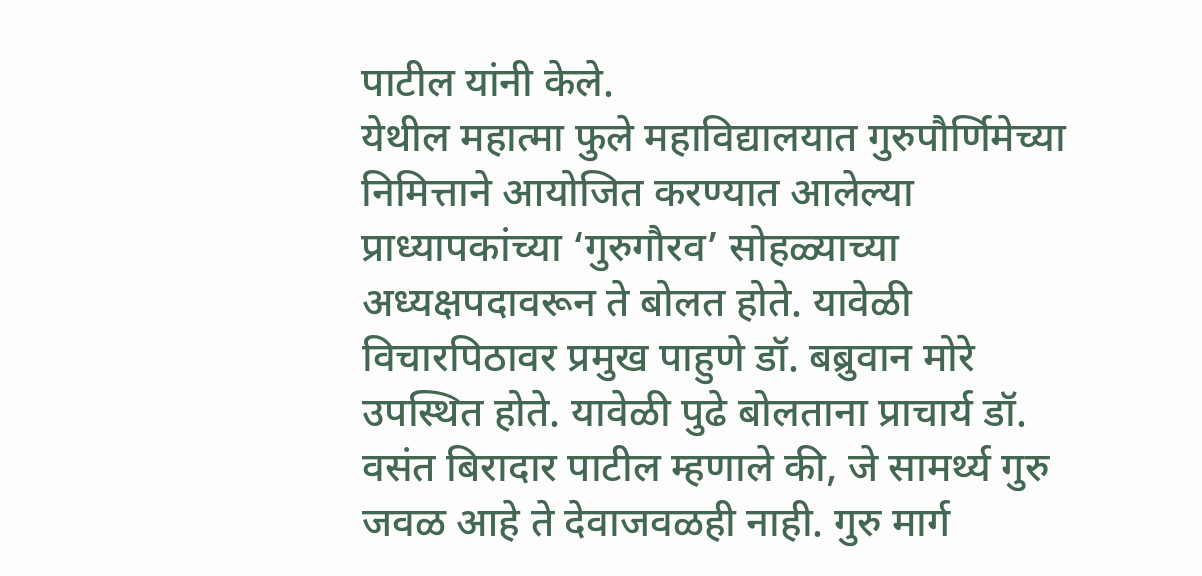पाटील यांनी केले.
येथील महात्मा फुले महाविद्यालयात गुरुपौर्णिमेच्या निमित्ताने आयोजित करण्यात आलेल्या प्राध्यापकांच्या ‘गुरुगौरव’ सोहळ्याच्या अध्यक्षपदावरून ते बोलत होते. यावेळी विचारपिठावर प्रमुख पाहुणे डॉ. बब्रुवान मोरे उपस्थित होते. यावेळी पुढे बोलताना प्राचार्य डॉ. वसंत बिरादार पाटील म्हणाले की, जे सामर्थ्य गुरु जवळ आहे ते देवाजवळही नाही. गुरु मार्ग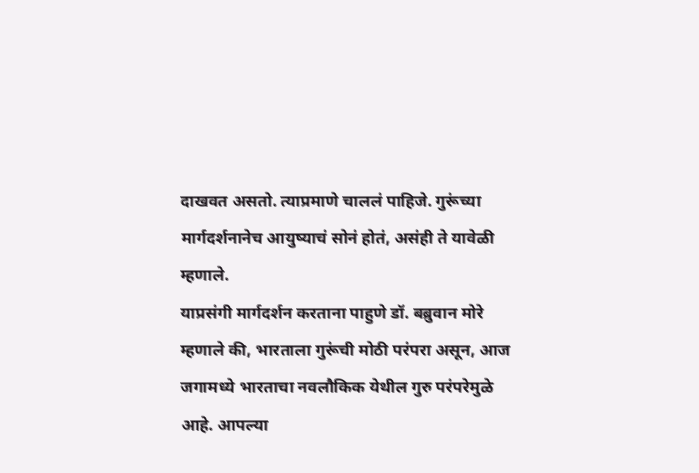दाखवत असतो. त्याप्रमाणे चाललं पाहिजे. गुरूंच्या मार्गदर्शनानेच आयुष्याचं सोनं होतं, असंही ते यावेळी म्हणाले.
याप्रसंगी मार्गदर्शन करताना पाहुणे डॉ. बब्रुवान मोरे म्हणाले की, भारताला गुरूंची मोठी परंपरा असून, आज जगामध्ये भारताचा नवलौकिक येथील गुरु परंपरेमुळे आहे. आपल्या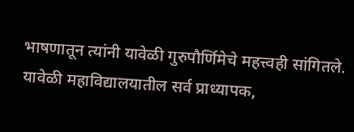भाषणातून त्यांनी यावेळी गुरुपौर्णिमेचे महत्त्वही सांगितले. यावेळी महाविद्यालयातील सर्व प्राध्यापक,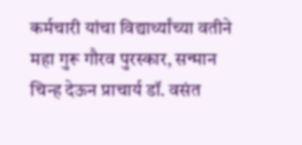कर्मचारी यांचा विद्यार्थ्यांच्या वतीने महा गुरू गौरव पुरस्कार, सन्मान चिन्ह देऊन प्राचार्य डॉ. वसंत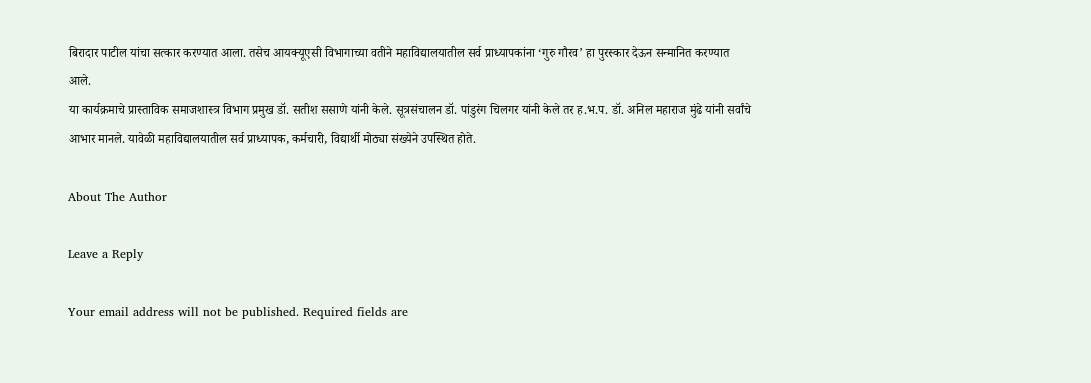बिरादार पाटील यांचा सत्कार करण्यात आला. तसेच आयक्यूएसी विभागाच्या वतीने महाविद्यालयातील सर्व प्राध्यापकांना ‘गुरु गौरव’ हा पुरस्कार देऊन सन्मानित करण्यात आले.
या कार्यक्रमाचे प्रास्ताविक समाजशास्त्र विभाग प्रमुख डॉ. सतीश ससाणे यांनी केले. सूत्रसंचालन डॉ. पांडुरंग चिलगर यांनी केले तर ह.भ.प. डॉ. अनिल महाराज मुंढे यांनी सर्वांचे आभार मानले. यावेळी महाविद्यालयातील सर्व प्राध्यापक, कर्मचारी, विद्यार्थी मोठ्या संख्येने उपस्थित होते.

About The Author

Leave a Reply

Your email address will not be published. Required fields are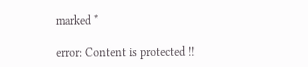marked *

error: Content is protected !!